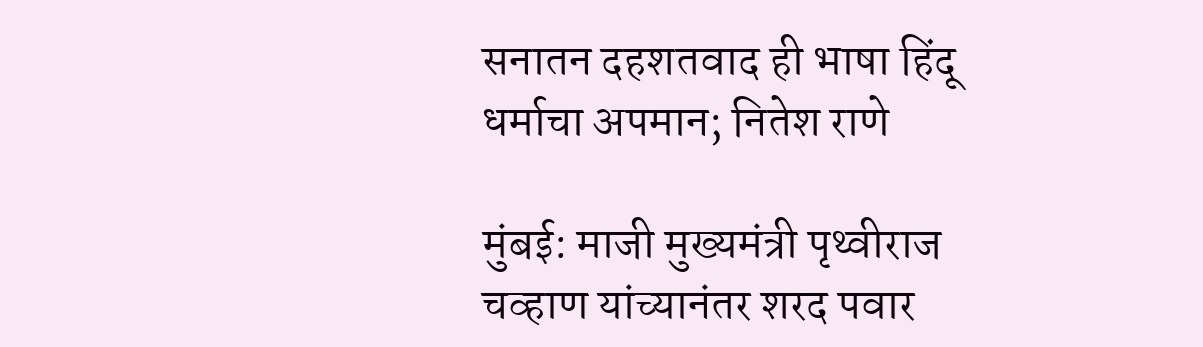सनातन दहशतवाद ही भाषा हिंदू धर्माचा अपमान; नितेश राणे

मुंबई: माजी मुख्यमंत्री पृथ्वीराज चव्हाण यांच्यानंतर शरद पवार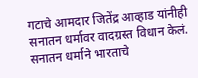गटाचे आमदार जितेंद्र आव्हाड यांनीही सनातन धर्मावर वादग्रस्त विधान केलं. सनातन धर्माने भारताचे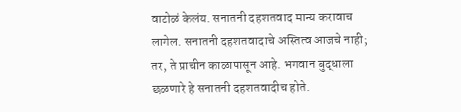वाटोळं केलंय. सनातनी दहशतवाद मान्य करावाच लागेल. सनातनी दहशतवादाचे अस्तित्व आजचे नाही; तर, ते प्राचीन काळापासून आहे. भगवान बुद्धाला छळणारे हे सनातनी दहशतवादीच होते.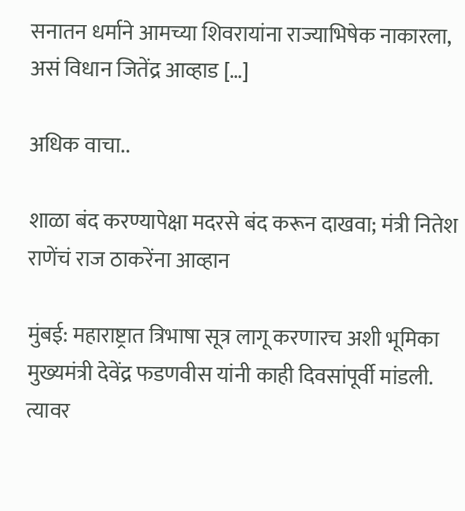सनातन धर्माने आमच्या शिवरायांना राज्याभिषेक नाकारला, असं विधान जितेंद्र आव्हाड […]

अधिक वाचा..

शाळा बंद करण्यापेक्षा मदरसे बंद करून दाखवा; मंत्री नितेश राणेंचं राज ठाकरेंना आव्हान

मुंबई: महाराष्ट्रात त्रिभाषा सूत्र लागू करणारच अशी भूमिका मुख्यमंत्री देवेंद्र फडणवीस यांनी काही दिवसांपूर्वी मांडली. त्यावर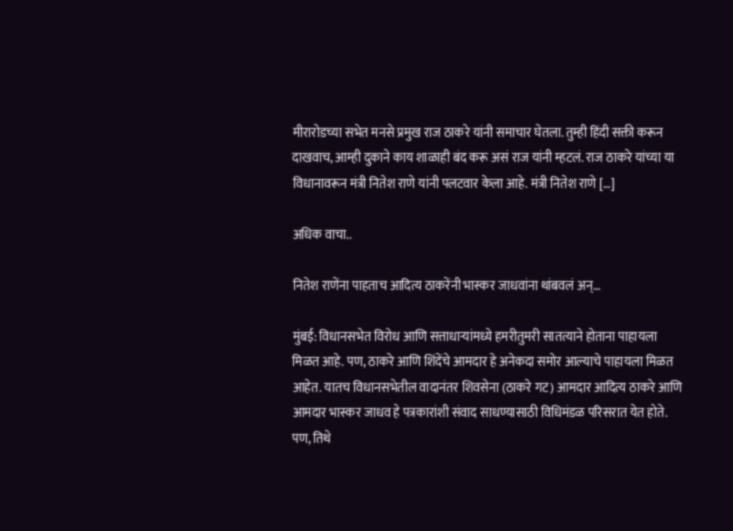मीरारोडच्या सभेत मनसे प्रमुख राज ठाकरे यांनी समाचार घेतला. तुम्ही हिंदी सक्ती करून दाखवाच, आम्ही दुकाने काय शाळाही बंद करू असं राज यांनी म्हटलं. राज ठाकरे यांच्या या विधानावरून मंत्री नितेश राणे यांनी पलटवार केला आहे. मंत्री नितेश राणे […]

अधिक वाचा..

नितेश राणेंना पाहताच आदित्य ठाकरेंनी भास्कर जाधवांना थांबवलं अन्…

मुंबई: विधानसभेत विरोध आणि सत्ताधाऱ्यांमध्ये हमरीतुमरी सातत्याने होताना पाहायला मिळत आहे. पण, ठाकरे आणि शिंदेंचे आमदार हे अनेकदा समोर आल्याचे पाहायला मिळत आहेत. यातच विधानसभेतील वादानंतर शिवसेना (ठाकरे गट) आमदार आदित्य ठाकरे आणि आमदार भास्कर जाधव हे पत्रकारांशी संवाद साधण्यासाठी विधिमंडळ परिसरात येत होते. पण, तिथे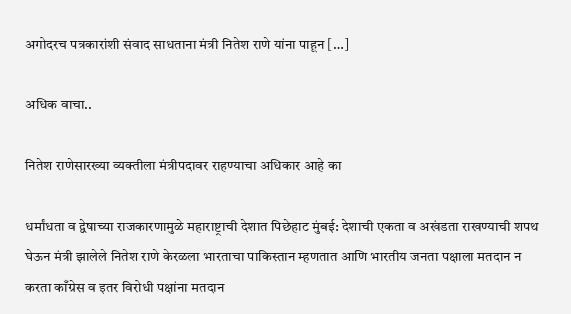अगोदरच पत्रकारांशी संवाद साधताना मंत्री नितेश राणे यांना पाहून […]

अधिक वाचा..

नितेश राणेसारख्या व्यक्तीला मंत्रीपदावर राहण्याचा अधिकार आहे का

धर्मांधता व द्वेषाच्या राजकारणामुळे महाराष्ट्राची देशात पिछेहाट मुंबई: देशाची एकता व अखंडता राखण्याची शपथ घेऊन मंत्री झालेले नितेश राणे केरळला भारताचा पाकिस्तान म्हणतात आणि भारतीय जनता पक्षाला मतदान न करता काँग्रेस व इतर विरोधी पक्षांना मतदान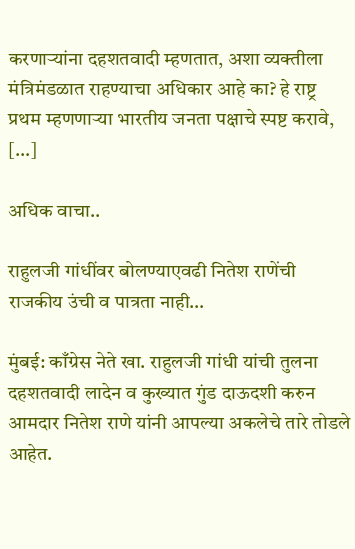करणाऱ्यांना दहशतवादी म्हणतात, अशा व्यक्तीला मंत्रिमंडळात राहण्याचा अधिकार आहे का? हे राष्ट्र प्रथम म्हणणाऱ्या भारतीय जनता पक्षाचे स्पष्ट करावे, […]

अधिक वाचा..

राहुलजी गांधींवर बोलण्याएवढी नितेश राणेंची राजकीय उंची व पात्रता नाही…

मुंबई: काँग्रेस नेते खा. राहुलजी गांधी यांची तुलना दहशतवादी लादेन व कुख्यात गुंड दाऊदशी करुन आमदार नितेश राणे यांनी आपल्या अकलेचे तारे तोडले आहेत.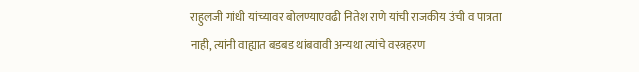राहुलजी गांधी यांच्यावर बोलण्याएवढी नितेश राणे यांची राजकीय उंची व पात्रता नाही, त्यांनी वाह्यात बडबड थांबवावी अन्यथा त्यांचे वस्त्रहरण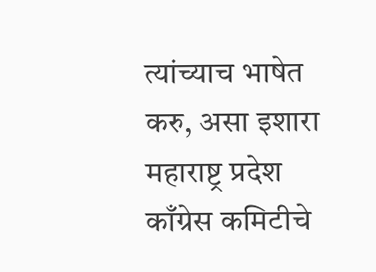त्यांच्याच भाषेत करु, असा इशारा महाराष्ट्र प्रदेश काँग्रेस कमिटीचे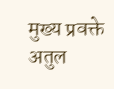मुख्य प्रवक्ते अतुल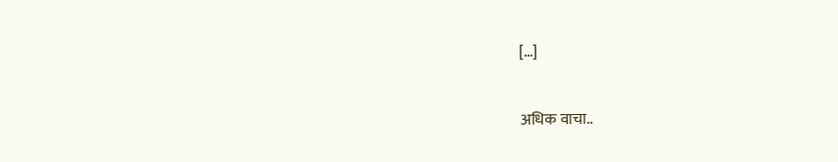[…]

अधिक वाचा..